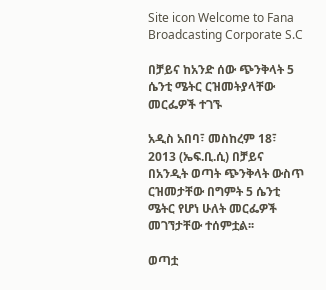Site icon Welcome to Fana Broadcasting Corporate S.C

በቻይና ከአንድ ሰው ጭንቅላት 5 ሴንቲ ሜትር ርዝመትያላቸው መርፌዎች ተገኙ

አዲስ አበባ፣ መስከረም 18፣ 2013 (ኤፍ.ቢ.ሲ) በቻይና በአንዲት ወጣት ጭንቅላት ውስጥ ርዝመታቸው በግምት 5 ሴንቲ ሜትር የሆነ ሁለት መርፌዎች መገኘታቸው ተሰምቷል፡፡

ወጣቷ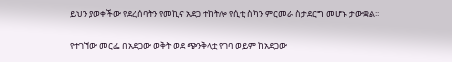ይህን ያወቀችው የደረሰባትን የመኪና አደጋ ተከትሎ የሲቲ ስካን ምርመራ ስታደርግ መሆኑ ታውቋል፡፡

የተገኘው መርፌ በአደጋው ወቅት ወደ ጭንቅላቷ የገባ ወይም ከአደጋው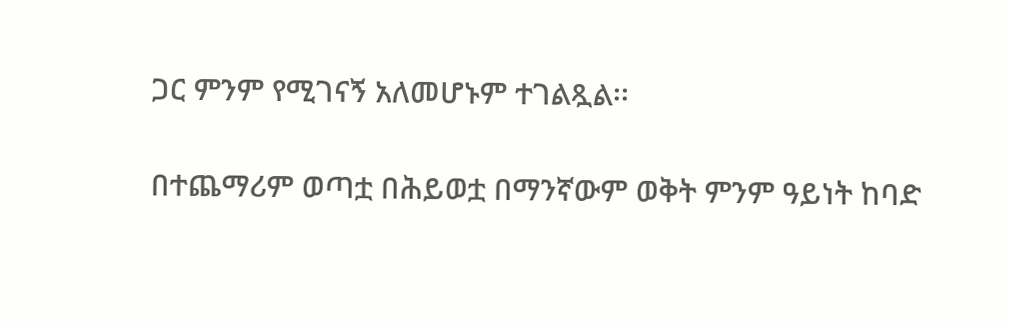ጋር ምንም የሚገናኝ አለመሆኑም ተገልጿል፡፡

በተጨማሪም ወጣቷ በሕይወቷ በማንኛውም ወቅት ምንም ዓይነት ከባድ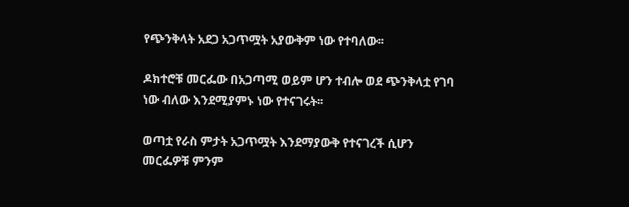የጭንቅላት አደጋ አጋጥሟት አያውቅም ነው የተባለው፡፡

ዶክተሮቹ መርፌው በአጋጣሚ ወይም ሆን ተብሎ ወደ ጭንቅላቷ የገባ ነው ብለው እንደሚያምኑ ነው የተናገሩት፡፡

ወጣቷ የራስ ምታት አጋጥሟት እንደማያውቅ የተናገረች ሲሆን መርፌዎቹ ምንም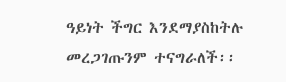ዓይነት ችግር እንደማያስከትሉ መረጋገጡንም ተናግራለች፡፡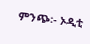ምንጭ፡- ኦዲቲ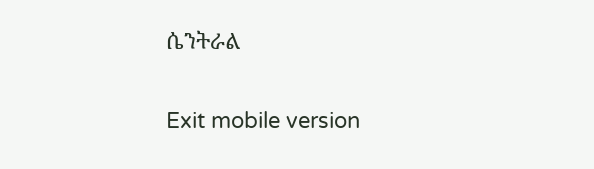ሴንትራል

Exit mobile version